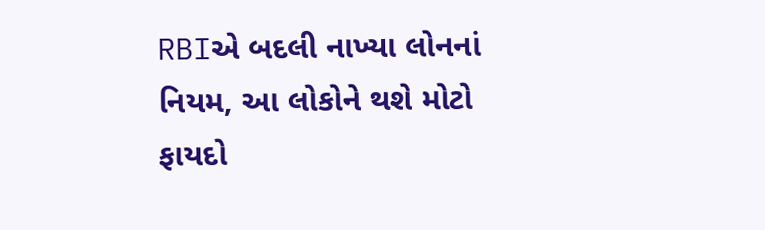RBIએ બદલી નાખ્યા લોનનાં નિયમ, આ લોકોને થશે મોટો ફાયદો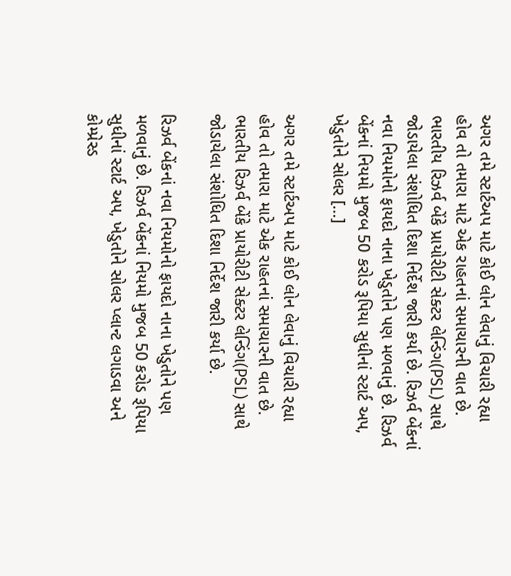અગર તમે સ્ટાર્ટઅપ માટે કોઈ લોન લેવાનું વિચારી રહ્યા હોવ તો તમારા માટે એક રાહતનાં સમાચારની વાત છે. ભારતીય રિઝર્વ બેંકે પ્રાયોરીટી સેક્ટર લેન્ડિંગ(PSL) સાથે જોડાયેલા સંશોધિત દિશા નિર્દેશ જારી કર્યા છે. રિઝર્વ બેંકનાં નવા નિયમોનો ફાયદો નાના ખેડુતોને પણ મળવાનું છે. રિઝર્વ બેંકનાં નિયમો મુજબ 50 કરોડ રૂપિયા સુધીનાં સ્ટાર્ટ અપ, ખેડુતોને સોલર […]

અગર તમે સ્ટાર્ટઅપ માટે કોઈ લોન લેવાનું વિચારી રહ્યા હોવ તો તમારા માટે એક રાહતનાં સમાચારની વાત છે. ભારતીય રિઝર્વ બેંકે પ્રાયોરીટી સેક્ટર લેન્ડિંગ(PSL) સાથે જોડાયેલા સંશોધિત દિશા નિર્દેશ જારી કર્યા છે.

રિઝર્વ બેંકનાં નવા નિયમોનો ફાયદો નાના ખેડુતોને પણ મળવાનું છે. રિઝર્વ બેંકનાં નિયમો મુજબ 50 કરોડ રૂપિયા સુધીનાં સ્ટાર્ટ અપ, ખેડુતોને સોલર પ્લાન્ટ લગાડવા અને કોમ્પ્રેસ્ડ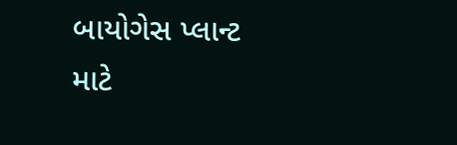બાયોગેસ પ્લાન્ટ માટે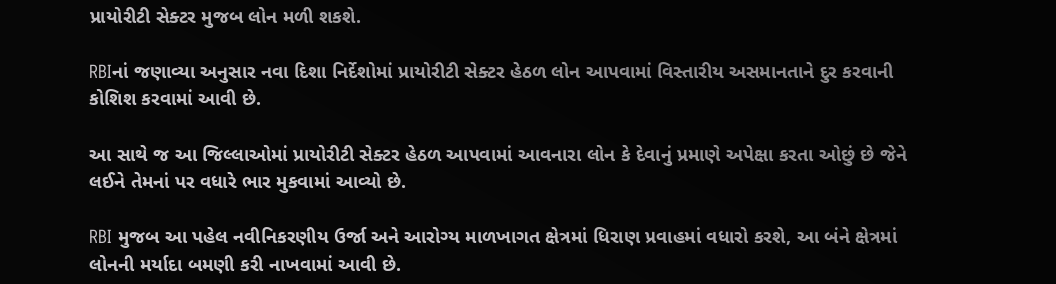પ્રાયોરીટી સેક્ટર મુજબ લોન મળી શકશે.

RBIનાં જણાવ્યા અનુસાર નવા દિશા નિર્દેશોમાં પ્રાયોરીટી સેક્ટર હેઠળ લોન આપવામાં વિસ્તારીય અસમાનતાને દુર કરવાની કોશિશ કરવામાં આવી છે.

આ સાથે જ આ જિલ્લાઓમાં પ્રાયોરીટી સેક્ટર હેઠળ આપવામાં આવનારા લોન કે દેવાનું પ્રમાણે અપેક્ષા કરતા ઓછું છે જેને લઈને તેમનાં પર વધારે ભાર મુકવામાં આવ્યો છે.

RBI મુજબ આ પહેલ નવીનિકરણીય ઉર્જા અને આરોગ્ય માળખાગત ક્ષેત્રમાં ધિરાણ પ્રવાહમાં વધારો કરશે, આ બંને ક્ષેત્રમાં લોનની મર્યાદા બમણી કરી નાખવામાં આવી છે.